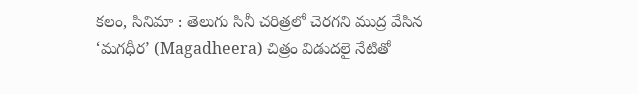కలం, సినిమా : తెలుగు సినీ చరిత్రలో చెరగని ముద్ర వేసిన ‘మగధీర’ (Magadheera) చిత్రం విడుదలై నేటితో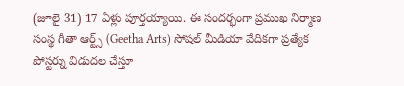(జూలై 31) 17 ఏళ్లు పూర్తయ్యాయి. ఈ సందర్భంగా ప్రముఖ నిర్మాణ సంస్థ గీతా ఆర్ట్స్ (Geetha Arts) సోషల్ మీడియా వేదికగా ప్రత్యేక పోస్టర్ను విడుదల చేస్తూ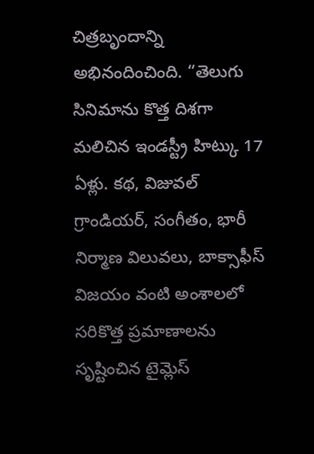చిత్రబృందాన్ని అభినందించింది. “తెలుగు సినిమాను కొత్త దిశగా మలిచిన ఇండస్ట్రీ హిట్కు 17 ఏళ్లు. కథ, విజువల్ గ్రాండియర్, సంగీతం, భారీ నిర్మాణ విలువలు, బాక్సాఫీస్ విజయం వంటి అంశాలలో సరికొత్త ప్రమాణాలను సృష్టించిన టైమ్లెస్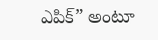ఎపిక్” అంటూ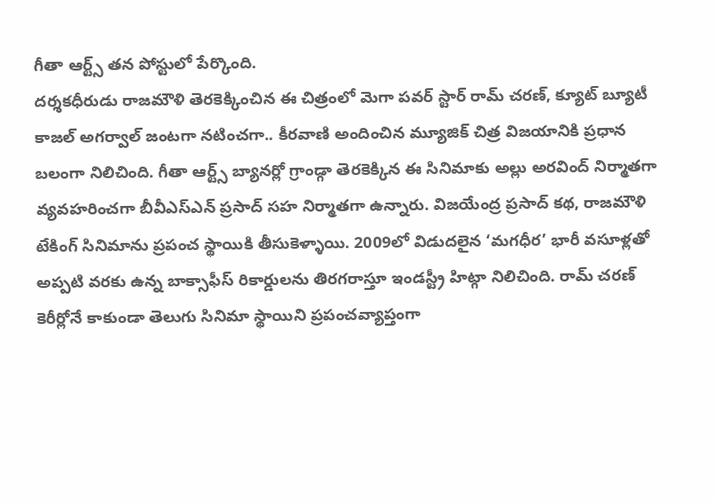గీతా ఆర్ట్స్ తన పోస్టులో పేర్కొంది.
దర్శకధీరుడు రాజమౌళి తెరకెక్కించిన ఈ చిత్రంలో మెగా పవర్ స్టార్ రామ్ చరణ్, క్యూట్ బ్యూటీ కాజల్ అగర్వాల్ జంటగా నటించగా.. కీరవాణి అందించిన మ్యూజిక్ చిత్ర విజయానికి ప్రధాన బలంగా నిలిచింది. గీతా ఆర్ట్స్ బ్యానర్లో గ్రాండ్గా తెరకెక్కిన ఈ సినిమాకు అల్లు అరవింద్ నిర్మాతగా వ్యవహరించగా బీవీఎస్ఎన్ ప్రసాద్ సహ నిర్మాతగా ఉన్నారు. విజయేంద్ర ప్రసాద్ కథ, రాజమౌళి టేకింగ్ సినిమాను ప్రపంచ స్థాయికి తీసుకెళ్ళాయి. 2009లో విడుదలైన ‘మగధీర’ భారీ వసూళ్లతో అప్పటి వరకు ఉన్న బాక్సాఫీస్ రికార్డులను తిరగరాస్తూ ఇండస్ట్రీ హిట్గా నిలిచింది. రామ్ చరణ్ కెరీర్లోనే కాకుండా తెలుగు సినిమా స్థాయిని ప్రపంచవ్యాప్తంగా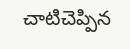చాటిచెప్పిన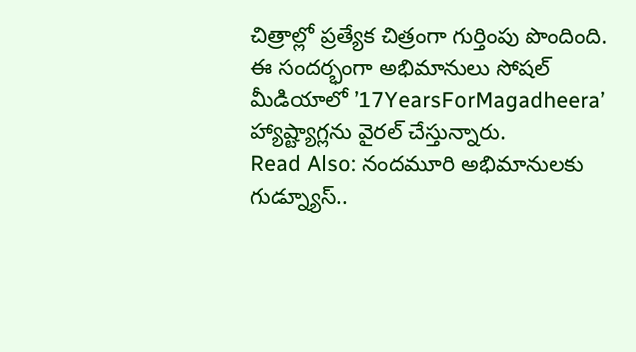చిత్రాల్లో ప్రత్యేక చిత్రంగా గుర్తింపు పొందింది. ఈ సందర్భంగా అభిమానులు సోషల్ మీడియాలో ’17YearsForMagadheera’ హ్యాష్ట్యాగ్లను వైరల్ చేస్తున్నారు.
Read Also: నందమూరి అభిమానులకు గుడ్న్యూస్..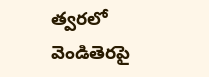త్వరలో వెండితెరపై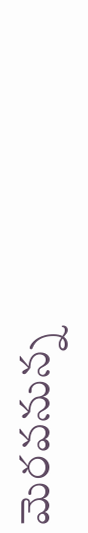మెరవనున్న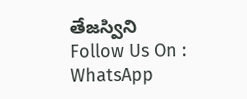తేజస్విని
Follow Us On : WhatsApp